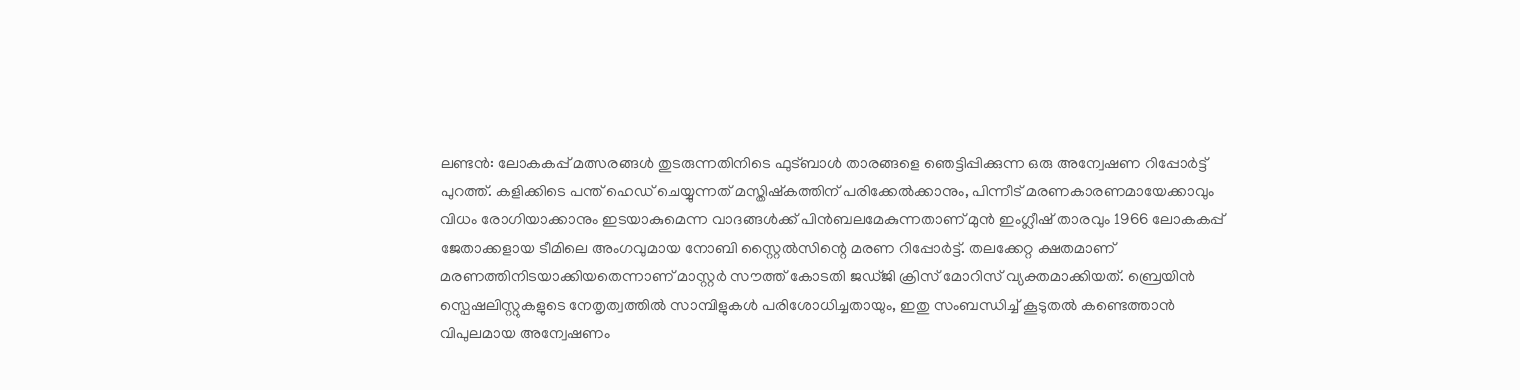ലണ്ടൻ: ലോകകപ്പ് മത്സരങ്ങൾ തുടരുന്നതിനിടെ ഫുട്ബാൾ താരങ്ങളെ ഞെട്ടിപ്പിക്കുന്ന ഒരു അന്വേഷണ റിപ്പോർട്ട് പുറത്ത്. കളിക്കിടെ പന്ത് ഹെഡ് ചെയ്യുന്നത് മസ്തിഷ്‍കത്തിന് പരിക്കേൽക്കാനും, പിന്നീട് മരണകാരണമായേക്കാവും വിധം രോഗിയാക്കാനും ഇടയാകുമെന്ന വാദങ്ങൾക്ക് പിൻബലമേകുന്നതാണ് മുൻ ഇംഗ്ലീഷ് താരവും 1966 ലോകകപ്പ് ജേതാക്കളായ ടീമിലെ അംഗവുമായ നോബി സ്റ്റൈൽസിന്റെ മരണ റിപ്പോർട്ട്. തലക്കേറ്റ ക്ഷതമാണ് മരണത്തിനിടയാക്കിയതെന്നാണ് മാസ്റ്റർ സൗത്ത് കോടതി ജഡ്ജി ക്രിസ് മോറിസ് വ്യക്തമാക്കിയത്. ബ്രെയിൻ സ്പെഷലിസ്റ്റുകളുടെ നേതൃത്വത്തിൽ സാമ്പിളുകൾ പരിശോധിച്ചതായും, ഇതു സംബന്ധിച്ച് കൂടുതൽ കണ്ടെത്താൻ വിപുലമായ അന്വേഷണം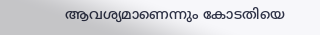ആവശ്യമാണെന്നും കോടതിയെ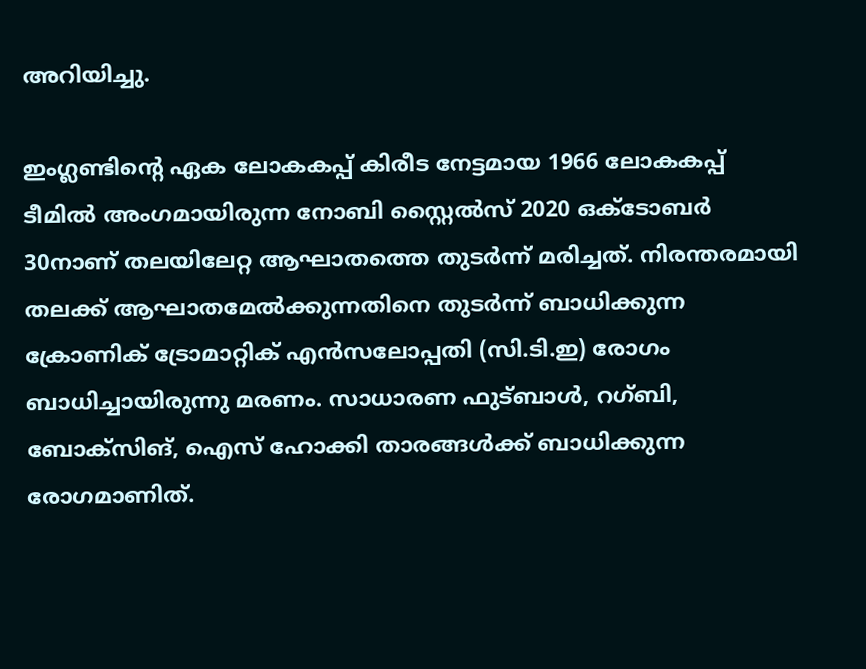അറിയിച്ചു.

ഇംഗ്ലണ്ടിന്റെ ഏക ലോകകപ്പ് കിരീട നേട്ടമായ 1966 ലോകകപ്പ് ടീമിൽ അംഗമായിരുന്ന നോബി സ്റ്റൈൽസ് 2020 ഒക്ടോബർ 30നാണ് തലയിലേറ്റ ആഘാതത്തെ തുടർന്ന് മരിച്ചത്. നിരന്തരമായി തലക്ക് ആഘാതമേൽക്കുന്നതിനെ തുടർന്ന് ബാധിക്കുന്ന ക്രോണിക് ട്രോമാറ്റിക് എൻസലോപ്പതി (സി.ടി.ഇ) രോഗം ബാധിച്ചായിരുന്നു മരണം. സാധാരണ ഫുട്ബാൾ, റഗ്ബി, ബോക്സിങ്, ഐസ് ഹോക്കി താരങ്ങൾക്ക് ബാധിക്കുന്ന രോഗമാണിത്.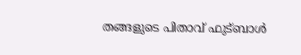തങ്ങളുടെ പിതാവ് ഫുട്ബാൾ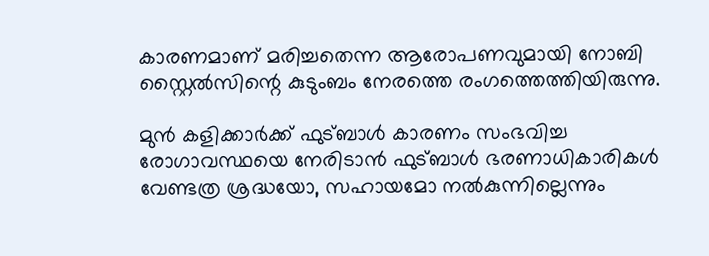കാരണമാണ് മരിച്ചതെന്ന ആരോപണവുമായി നോബി സ്റ്റൈൽസിന്റെ കുടുംബം നേരത്തെ രംഗത്തെത്തിയിരുന്നു.

മുൻ കളിക്കാർക്ക് ഫുട്ബാൾ കാരണം സംഭവിച്ച രോഗാവസ്ഥയെ നേരിടാൻ ഫുട്ബാൾ ഭരണാധികാരികൾ വേണ്ടത്ര ശ്രദ്ധയോ, സഹായമോ നൽകുന്നില്ലെന്നും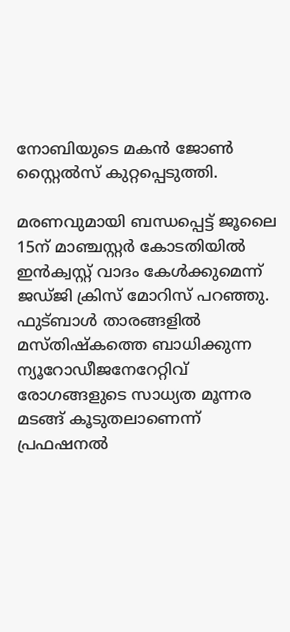നോബിയുടെ മകൻ ജോൺ സ്റ്റൈൽസ് കുറ്റപ്പെടുത്തി.

മരണവുമായി ബന്ധപ്പെട്ട് ജൂലൈ 15ന് മാഞ്ചസ്റ്റർ കോടതിയിൽ ഇൻക്വസ്റ്റ് വാദം കേൾക്കുമെന്ന് ജഡ്ജി ക്രിസ് മോറിസ് പറഞ്ഞു. ഫുട്ബാൾ താരങ്ങളിൽ മസ്തിഷ്‍കത്തെ ബാധിക്കുന്ന ന്യൂറോഡീജനേറേറ്റിവ് രോഗങ്ങളുടെ സാധ്യത മൂന്നര മടങ്ങ് കൂടുതലാണെന്ന് പ്രഫഷനൽ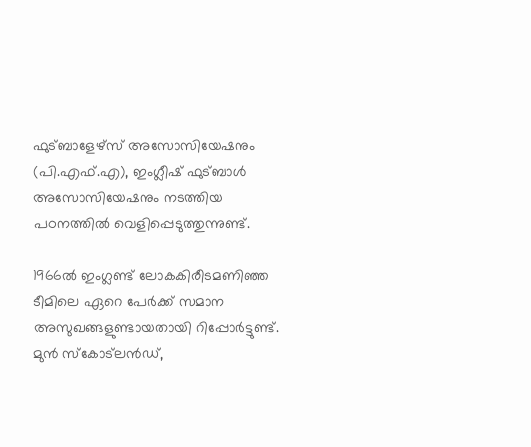ഫുട്‌ബാളേഴ്‌സ് അസോസിയേഷനും (പി.എഫ്.എ), ഇംഗ്ലീഷ് ഫുട്ബാൾ അസോസിയേഷനും നടത്തിയ പഠനത്തിൽ വെളിപ്പെടുത്തുന്നുണ്ട്.

1966ൽ ഇംഗ്ലണ്ട് ലോകകിരീടമണിഞ്ഞ ടീമിലെ ഏറെ പേർക്ക് സമാന അസുഖങ്ങളുണ്ടായതായി റിപ്പോർട്ടുണ്ട്. മുൻ സ്കോട്‍ലൻഡ്,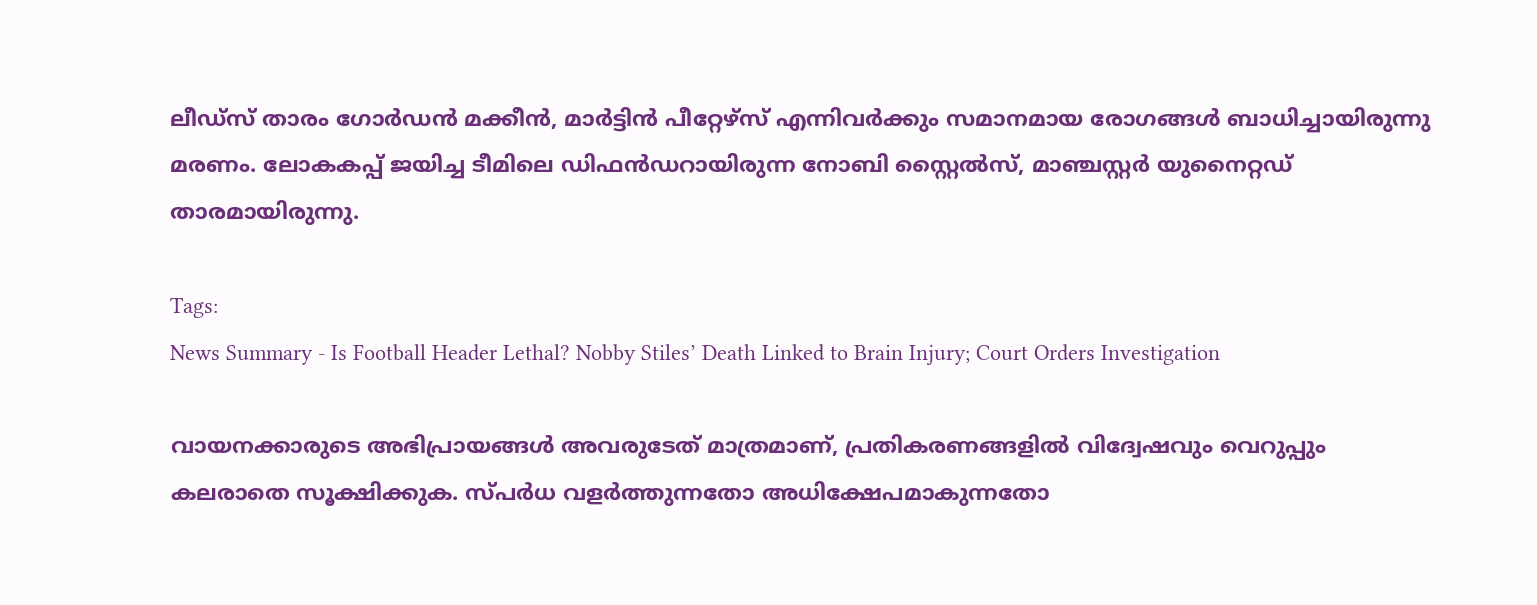ലീഡ്സ് താരം ഗോർഡൻ മക്കീൻ, മാർട്ടിൻ പീറ്റേഴ്സ് എന്നിവർക്കും സമാനമായ രോഗങ്ങൾ ബാധിച്ചായിരുന്നു മരണം. ലോകകപ്പ് ജയിച്ച ടീമിലെ ഡിഫൻഡറായിരുന്ന നോബി സ്റ്റൈൽസ്, മാഞ്ചസ്റ്റർ യുനൈറ്റഡ് താരമായിരുന്നു.

Tags:
News Summary - Is Football Header Lethal? Nobby Stiles’ Death Linked to Brain Injury; Court Orders Investigation

വായനക്കാരുടെ അഭിപ്രായങ്ങള്‍ അവരുടേത് മാത്രമാണ്, പ്രതികരണങ്ങളിൽ വിദ്വേഷവും വെറുപ്പും കലരാതെ സൂക്ഷിക്കുക. സ്പർധ വളർത്തുന്നതോ അധിക്ഷേപമാകുന്നതോ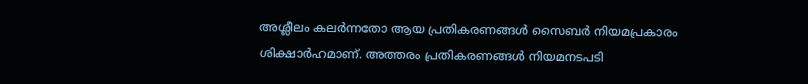അശ്ലീലം കലർന്നതോ ആയ പ്രതികരണങ്ങൾ സൈബർ നിയമപ്രകാരം ശിക്ഷാർഹമാണ്. അത്തരം പ്രതികരണങ്ങൾ നിയമനടപടി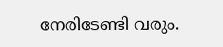നേരിടേണ്ടി വരും.